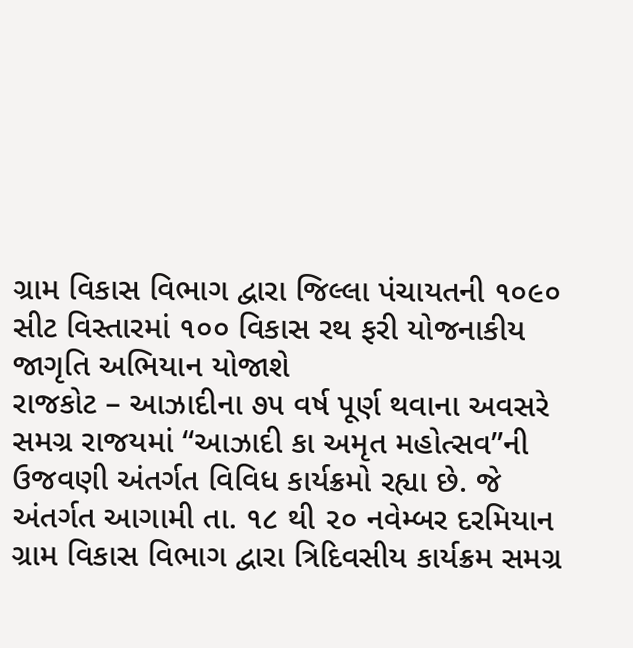ગ્રામ વિકાસ વિભાગ દ્વારા જિલ્લા પંચાયતની ૧૦૯૦ સીટ વિસ્તારમાં ૧૦૦ વિકાસ રથ ફરી યોજનાકીય જાગૃતિ અભિયાન યોજાશે
રાજકોટ – આઝાદીના ૭૫ વર્ષ પૂર્ણ થવાના અવસરે સમગ્ર રાજયમાં ‘‘આઝાદી કા અમૃત મહોત્સવ’’ની ઉજવણી અંતર્ગત વિવિધ કાર્યક્રમો રહ્યા છે. જે અંતર્ગત આગામી તા. ૧૮ થી ૨૦ નવેમ્બર દરમિયાન ગ્રામ વિકાસ વિભાગ દ્વારા ત્રિદિવસીય કાર્યક્રમ સમગ્ર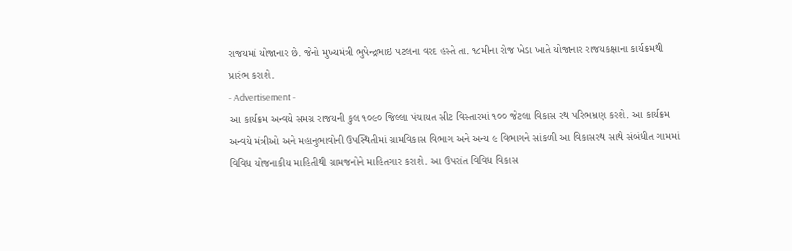રાજયમાં યોજાનાર છે. જેનો મુખ્યમંત્રી ભુપેન્દ્રભાઇ પટલના વરદ હસ્તે તા. ૧૮મીના રોજ ખેડા ખાતે યોજાનાર રાજયકક્ષાના કાર્યક્રમથી પ્રારંભ કરાશે.
- Advertisement -
આ કાર્યક્રમ અન્વયે સમગ્ર રાજયની કુલ ૧૦૯૦ જિલ્લા પંચાયત સીટ વિસ્તારમાં ૧૦૦ જેટલા વિકાસ રથ પરિભમ્રણ કરશે. આ કાર્યક્રમ અન્વયે મંત્રીઓ અને મહાનુભાવોની ઉપસ્થિતીમાં ગ્રામવિકાસ વિભાગ અને અન્ય ૯ વિભાગને સાંકળી આ વિકાસરથ સાથે સંબંધીત ગામમાં વિવિધ યોજનાકીય માહિતીથી ગ્રામજનોને માહિતગાર કરાશે. આ ઉપરાંત વિવિધ વિકાસ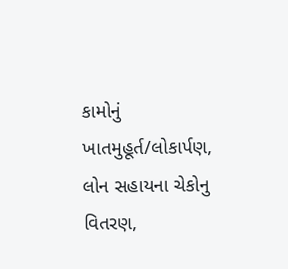કામોનું ખાતમુહૂર્ત/લોકાર્પણ, લોન સહાયના ચેકોનુ વિતરણ,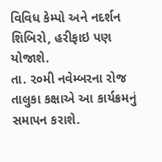વિવિધ કેમ્પો અને નદર્શન શિબિરો, હરીફાઇ પણ યોજાશે.
તા. ૨૦મી નવેમ્બરના રોજ તાલુકા કક્ષાએ આ કાર્યક્રમનું સમાપન કરાશે.